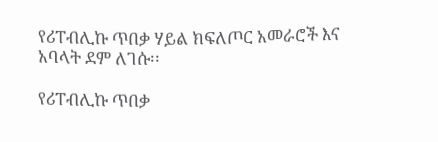የሪፐብሊኩ ጥበቃ ሃይል ክፍለጦር አመራሮች እና አባላት ደም ለገሱ፡፡

የሪፐብሊኩ ጥበቃ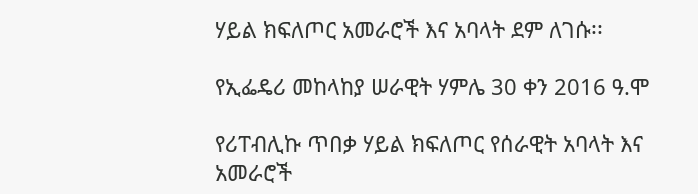ሃይል ክፍለጦር አመራሮች እና አባላት ደም ለገሱ፡፡

የኢፌዴሪ መከላከያ ሠራዊት ሃምሌ 30 ቀን 2016 ዓ.ሞ

የሪፐብሊኩ ጥበቃ ሃይል ክፍለጦር የሰራዊት አባላት እና አመራሮች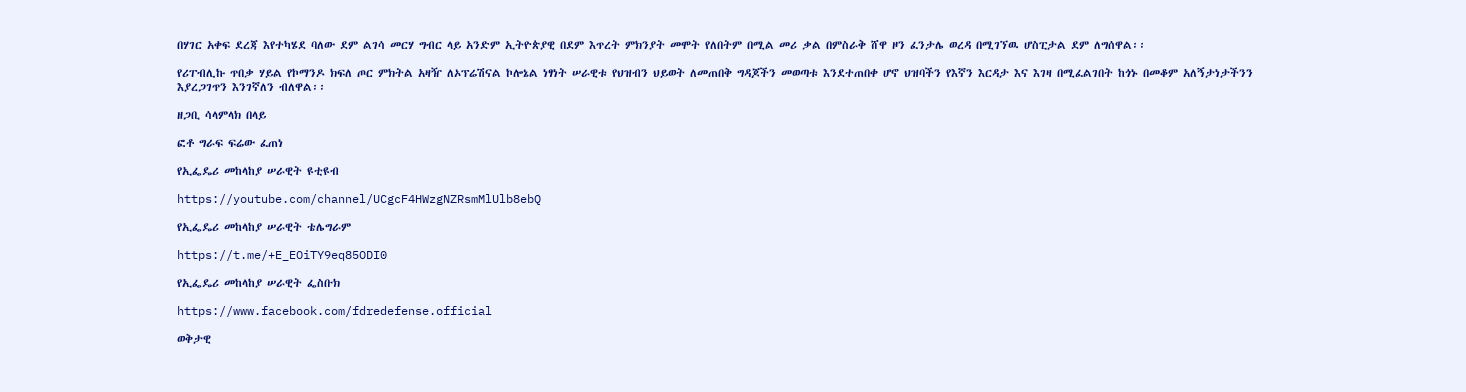በሃገር አቀፍ ደረጃ እየተካሄደ ባለው ደም ልገሳ መርሃ ግብር ላይ አንድም ኢትዮጵያዊ በደም እጥረት ምክንያት መሞት የለበትም በሚል መሪ ቃል በምስራቅ ሸዋ ዞን ፈንታሌ ወረዳ በሚገኘዉ ሆስፒታል ደም ለግሰዋል፡፡

የሪፐብሊኩ ጥበቃ ሃይል የኮማንዶ ክፍለ ጦር ምክትል አዛዥ ለኦፕሬሽናል ኮሎኔል ነፃነት ሠራዊቱ የህዝብን ህይወት ለመጠበቅ ግዳጆችን መወጣቱ እንደተጠበቀ ሆኖ ህዝባችን የእኛን እርዳታ እና እገዛ በሚፈልገበት ከጎኑ በመቆም አለኝታነታችንን እያረጋገጥን እንገኛለን ብለዋል፡፡

ዘጋቢ ሳላምላክ በላይ

ፎቶ ግራፍ ፍሬው ፈጠነ

የኢፌዴሪ መከላከያ ሠራዊት ዩቲዩብ

https://youtube.com/channel/UCgcF4HWzgNZRsmMlUlb8ebQ

የኢፌዴሪ መከላከያ ሠራዊት ቴሌግራም

https://t.me/+E_EOiTY9eq85ODI0

የኢፌዴሪ መከላከያ ሠራዊት ፌስቡክ

https://www.facebook.com/fdredefense.official

ወቅታዊ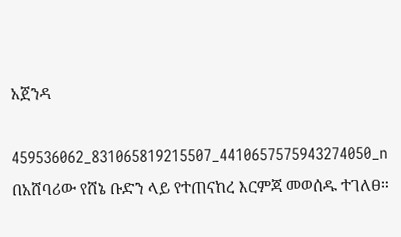አጀንዳ

459536062_831065819215507_4410657575943274050_n
በአሸባሪው የሸኔ ቡድን ላይ የተጠናከረ እርምጃ መወሰዱ ተገለፀ።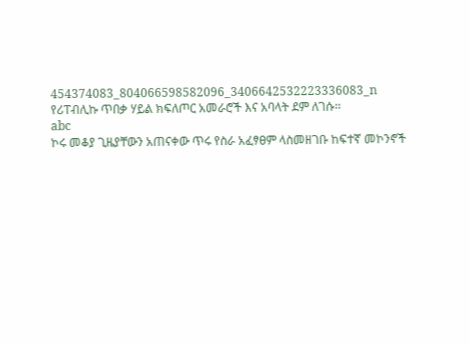454374083_804066598582096_3406642532223336083_n
የሪፐብሊኩ ጥበቃ ሃይል ክፍለጦር አመራሮች እና አባላት ደም ለገሱ፡፡
abc
ኮሩ መቆያ ጊዜያቸውን አጠናቀው ጥሩ የስራ አፈፃፀም ላስመዘገቡ ከፍተኛ መኮንኖች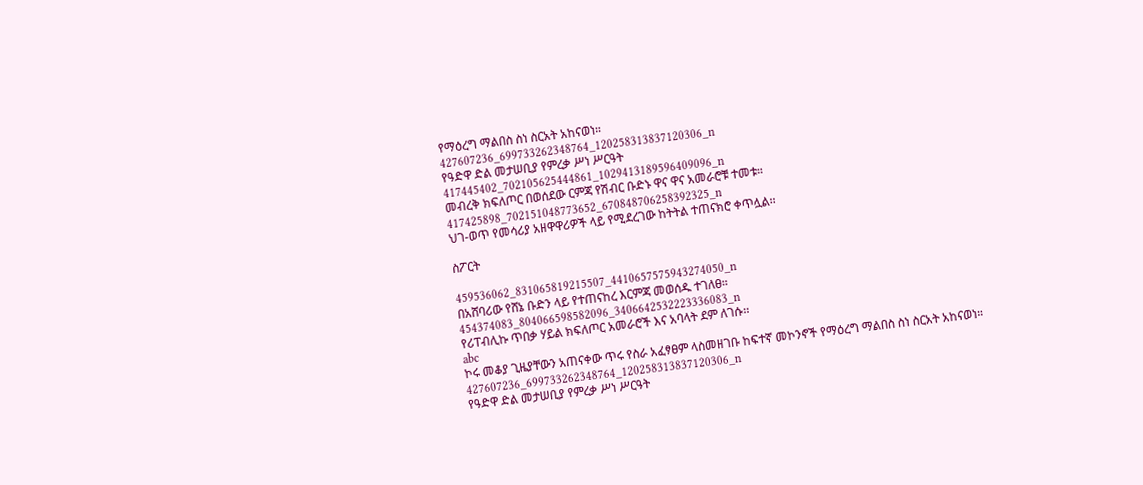የማዕረግ ማልበስ ስነ ስርአት አከናወነ።
427607236_699733262348764_120258313837120306_n
የዓድዋ ድል መታሠቢያ የምረቃ ሥነ ሥርዓት
417445402_702105625444861_1029413189596409096_n
መብረቅ ክፍለጦር በወሰደው ርምጃ የሽብር ቡድኑ ዋና ዋና አመራሮቹ ተመቱ።
417425898_702151048773652_670848706258392325_n
ህገ-ወጥ የመሳሪያ አዘዋዋሪዎች ላይ የሚደረገው ከትትል ተጠናክሮ ቀጥሏል፡፡

ስፖርት

459536062_831065819215507_4410657575943274050_n
በአሸባሪው የሸኔ ቡድን ላይ የተጠናከረ እርምጃ መወሰዱ ተገለፀ።
454374083_804066598582096_3406642532223336083_n
የሪፐብሊኩ ጥበቃ ሃይል ክፍለጦር አመራሮች እና አባላት ደም ለገሱ፡፡
abc
ኮሩ መቆያ ጊዜያቸውን አጠናቀው ጥሩ የስራ አፈፃፀም ላስመዘገቡ ከፍተኛ መኮንኖች የማዕረግ ማልበስ ስነ ስርአት አከናወነ።
427607236_699733262348764_120258313837120306_n
የዓድዋ ድል መታሠቢያ የምረቃ ሥነ ሥርዓት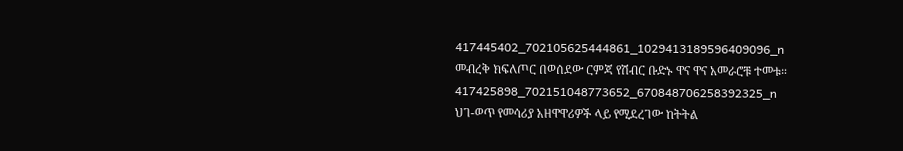417445402_702105625444861_1029413189596409096_n
መብረቅ ክፍለጦር በወሰደው ርምጃ የሽብር ቡድኑ ዋና ዋና አመራሮቹ ተመቱ።
417425898_702151048773652_670848706258392325_n
ህገ-ወጥ የመሳሪያ አዘዋዋሪዎች ላይ የሚደረገው ከትትል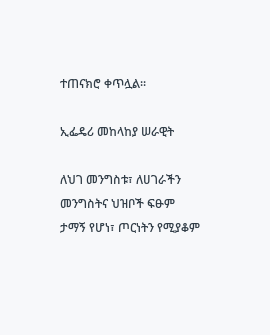ተጠናክሮ ቀጥሏል፡፡

ኢፌዴሪ መከላከያ ሠራዊት

ለህገ መንግስቱ፣ ለሀገራችን መንግስትና ህዝቦች ፍፁም ታማኝ የሆነ፣ ጦርነትን የሚያቆም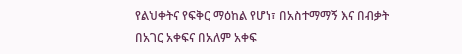የልህቀትና የፍቅር ማዕከል የሆነ፣ በአስተማማኝ እና በብቃት በአገር አቀፍና በአለም አቀፍ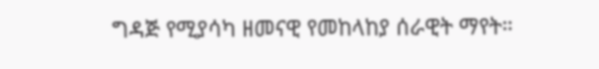ግዳጅ የሚያሳካ ዘመናዊ የመከላከያ ሰራዊት ማየት።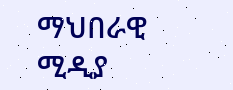ማህበራዊ ሚዲያ